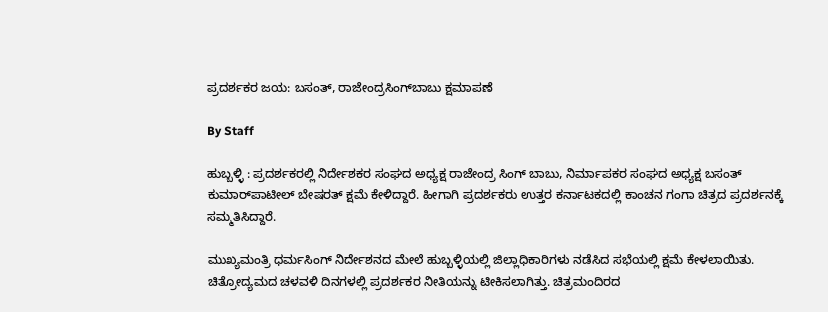ಪ್ರದರ್ಶಕರ ಜಯ: ಬಸಂತ್‌, ರಾಜೇಂದ್ರಸಿಂಗ್‌ಬಾಬು ಕ್ಷಮಾಪಣೆ

By Staff

ಹುಬ್ಬಳ್ಳಿ : ಪ್ರದರ್ಶಕರಲ್ಲಿ ನಿರ್ದೇಶಕರ ಸಂಘದ ಅಧ್ಯಕ್ಷ ರಾಜೇಂದ್ರ ಸಿಂಗ್‌ ಬಾಬು, ನಿರ್ಮಾಪಕರ ಸಂಘದ ಅಧ್ಯಕ್ಷ ಬಸಂತ್‌ ಕುಮಾರ್‌ಪಾಟೀಲ್‌ ಬೇಷರತ್‌ ಕ್ಷಮೆ ಕೇಳಿದ್ದಾರೆ. ಹೀಗಾಗಿ ಪ್ರದರ್ಶಕರು ಉತ್ತರ ಕರ್ನಾಟಕದಲ್ಲಿ ಕಾಂಚನ ಗಂಗಾ ಚಿತ್ರದ ಪ್ರದರ್ಶನಕ್ಕೆ ಸಮ್ಮತಿಸಿದ್ದಾರೆ.

ಮುಖ್ಯಮಂತ್ರಿ ಧರ್ಮಸಿಂಗ್‌ ನಿರ್ದೇಶನದ ಮೇಲೆ ಹುಬ್ಬಳ್ಳಿಯಲ್ಲಿ ಜಿಲ್ಲಾಧಿಕಾರಿಗಳು ನಡೆಸಿದ ಸಭೆಯಲ್ಲಿ ಕ್ಷಮೆ ಕೇಳಲಾಯಿತು. ಚಿತ್ರೋದ್ಯಮದ ಚಳವಳಿ ದಿನಗಳಲ್ಲಿ ಪ್ರದರ್ಶಕರ ನೀತಿಯನ್ನು ಟೀಕಿಸಲಾಗಿತ್ತು. ಚಿತ್ರಮಂದಿರದ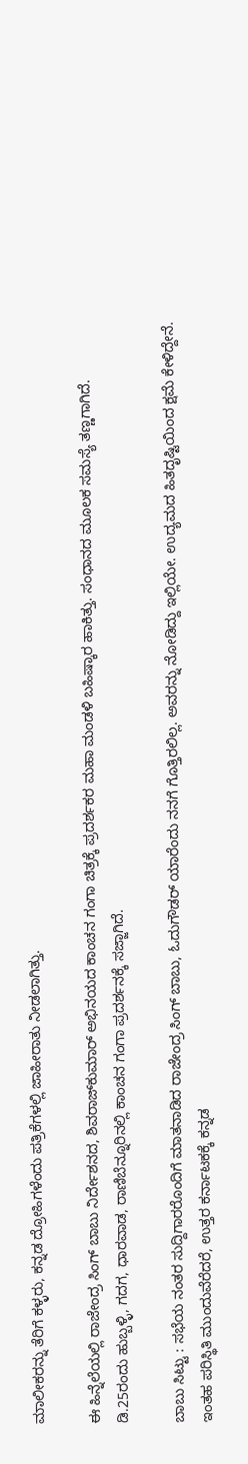ಮಾಲೀಕರನ್ನು ತೆರಿಗೆ ಕಳ್ಳರು, ಕನ್ನಡ ದ್ರೋಹಿಗಳೆಂದು ಪತ್ರಿಕೆಗಳಲ್ಲಿ ಜಾಹೀರಾತು ನೀಡಲಾಗಿತ್ತು.

ಈ ಹಿನ್ನೆಲೆಯಲ್ಲಿ ರಾಜೇಂದ್ರ ಸಿಂಗ್‌ ಬಾಬು ನಿರ್ದೇಶನದ, ಶಿವರಾಜ್‌ಕುಮಾರ್‌ ಅಭಿನಯದ ಕಾಂಚನ ಗಂಗಾ ಚಿತ್ರಕ್ಕೆ ಪ್ರದರ್ಶಕರ ಮಹಾ ಮಂಡಳಿ ಬಹಿಷ್ಕಾರ ಹಾಕಿತ್ತು. ಸಂಧಾನದ ಮೂಲಕ ಸಮಸ್ಯೆ ತಣ್ಣಗಾಗಿದೆ. ಡಿ.25ರಂದು ಹುಬ್ಬಳ್ಳಿ, ಗದಗ, ಧಾರವಾಡ, ರಾಣಿಬೆನ್ನೂರಿನಲ್ಲಿ ಕಾಂಚನ ಗಂಗಾ ಪ್ರದರ್ಶನಕ್ಕೆ ಸಜ್ಜಾಗಿದೆ.

ಬಾಬು ಸಿಟ್ಟು : ಸಭೆಯ ನಂತರ ಸುದ್ದಿಗಾರರೊಂದಿಗೆ ಮಾತನಾಡಿದ ರಾಜೇಂದ್ರ ಸಿಂಗ್‌ ಬಾಬು, ಓದುಗೌಡರ್‌ ಯಾರೆಂದು ನನಗೆ ಗೊತ್ತಿರಲಿಲ್ಲ. ಅವರನ್ನು ನೋಡಿದ್ದು ಇಲ್ಲಿಯೇ. ಉದ್ಯಮದ ಹಿತದೃಷ್ಟಿಯಿಂದ ಕ್ಷಮೆ ಕೇಳಿದ್ದೇನೆ. ಇಂತಹ ಪರಿಸ್ಥಿತಿ ಮುಂದುವೆರೆದರೆ, ಉತ್ತರ ಕರ್ನಾಟಕಕ್ಕೆ ಕನ್ನಡ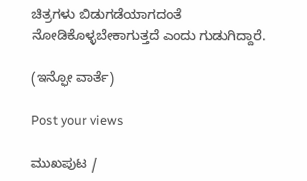ಚಿತ್ರಗಳು ಬಿಡುಗಡೆಯಾಗದಂತೆ ನೋಡಿಕೊಳ್ಳಬೇಕಾಗುತ್ತದೆ ಎಂದು ಗುಡುಗಿದ್ದಾರೆ.

(ಇನ್ಫೋ ವಾರ್ತೆ)

Post your views

ಮುಖಪುಟ /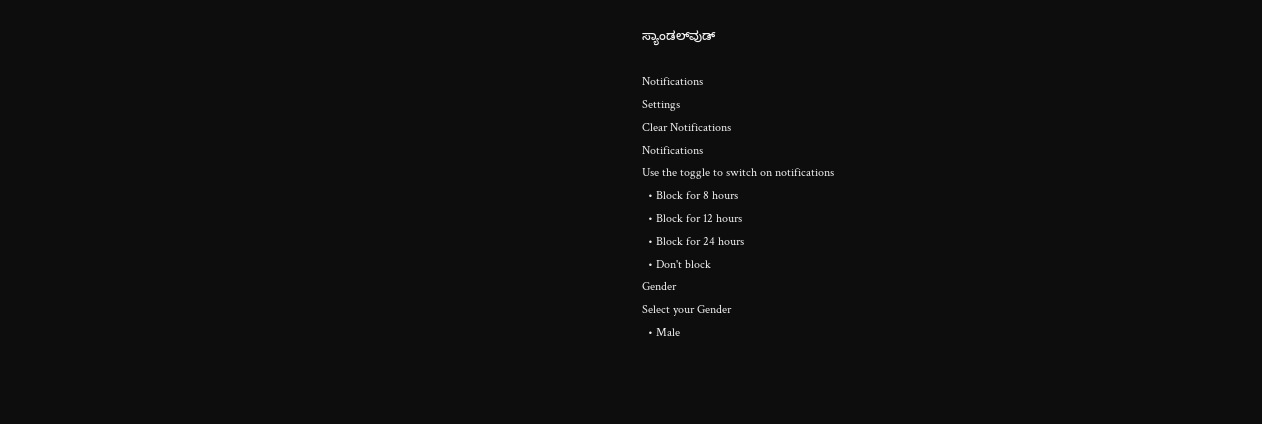ಸ್ಯಾಂಡಲ್‌ವುಡ್‌

Notifications
Settings
Clear Notifications
Notifications
Use the toggle to switch on notifications
  • Block for 8 hours
  • Block for 12 hours
  • Block for 24 hours
  • Don't block
Gender
Select your Gender
  • Male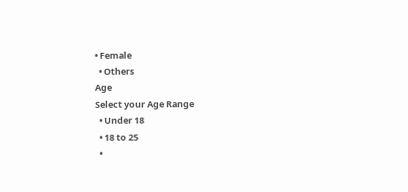• Female
  • Others
Age
Select your Age Range
  • Under 18
  • 18 to 25
  •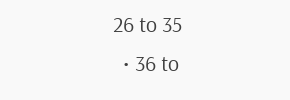26 to 35
  • 36 to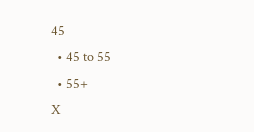45
  • 45 to 55
  • 55+
X